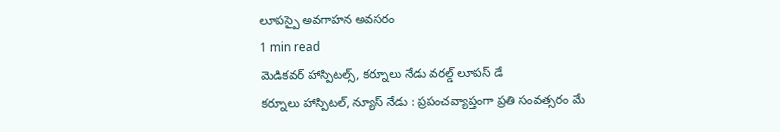లూపస్పై అవగాహన అవసరం
1 min read
మెడికవర్ హాస్పిటల్స్, కర్నూలు నేడు వరల్డ్ లూపస్ డే
కర్నూలు హాస్పిటల్, న్యూస్ నేడు : ప్రపంచవ్యాప్తంగా ప్రతి సంవత్సరం మే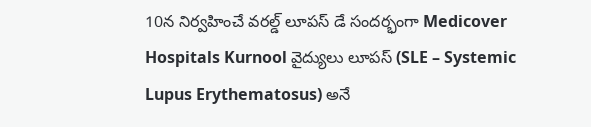10న నిర్వహించే వరల్డ్ లూపస్ డే సందర్భంగా Medicover Hospitals Kurnool వైద్యులు లూపస్ (SLE – Systemic Lupus Erythematosus) అనే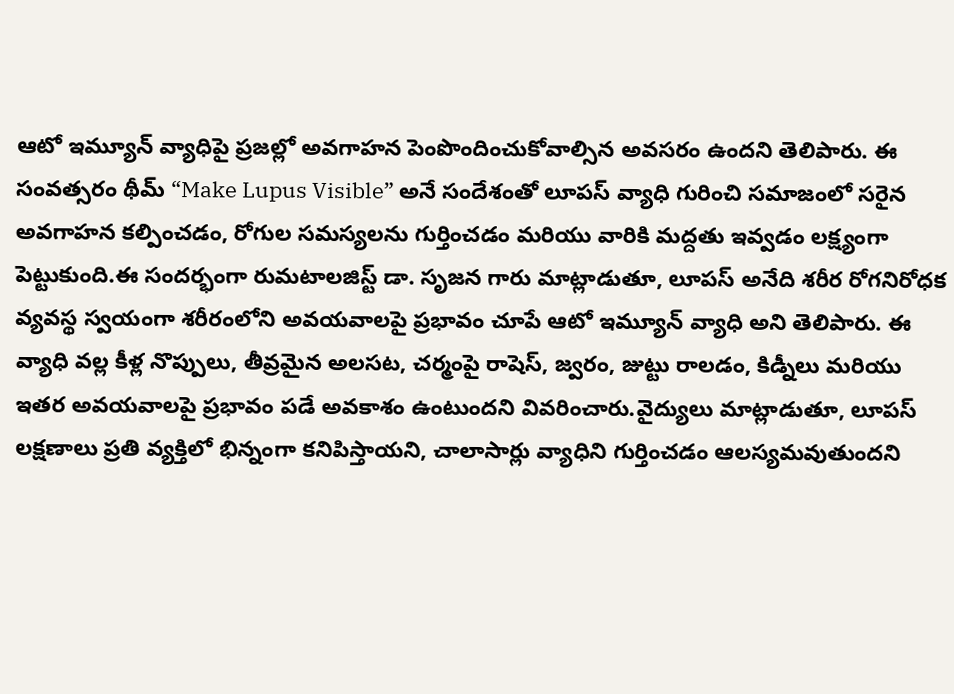ఆటో ఇమ్యూన్ వ్యాధిపై ప్రజల్లో అవగాహన పెంపొందించుకోవాల్సిన అవసరం ఉందని తెలిపారు. ఈ సంవత్సరం థీమ్ “Make Lupus Visible” అనే సందేశంతో లూపస్ వ్యాధి గురించి సమాజంలో సరైన అవగాహన కల్పించడం, రోగుల సమస్యలను గుర్తించడం మరియు వారికి మద్దతు ఇవ్వడం లక్ష్యంగా పెట్టుకుంది.ఈ సందర్భంగా రుమటాలజిస్ట్ డా. సృజన గారు మాట్లాడుతూ, లూపస్ అనేది శరీర రోగనిరోధక వ్యవస్థ స్వయంగా శరీరంలోని అవయవాలపై ప్రభావం చూపే ఆటో ఇమ్యూన్ వ్యాధి అని తెలిపారు. ఈ వ్యాధి వల్ల కీళ్ల నొప్పులు, తీవ్రమైన అలసట, చర్మంపై రాషెస్, జ్వరం, జుట్టు రాలడం, కిడ్నీలు మరియు ఇతర అవయవాలపై ప్రభావం పడే అవకాశం ఉంటుందని వివరించారు.వైద్యులు మాట్లాడుతూ, లూపస్ లక్షణాలు ప్రతి వ్యక్తిలో భిన్నంగా కనిపిస్తాయని, చాలాసార్లు వ్యాధిని గుర్తించడం ఆలస్యమవుతుందని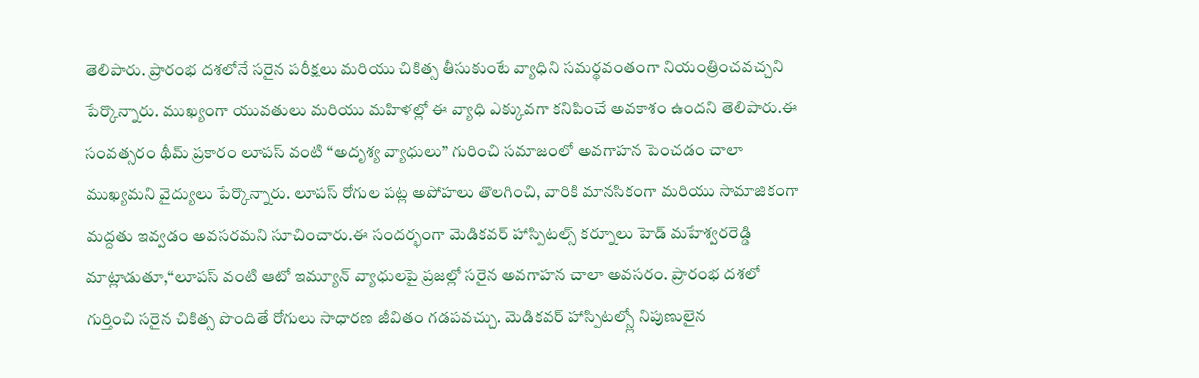తెలిపారు. ప్రారంభ దశలోనే సరైన పరీక్షలు మరియు చికిత్స తీసుకుంటే వ్యాధిని సమర్థవంతంగా నియంత్రించవచ్చని పేర్కొన్నారు. ముఖ్యంగా యువతులు మరియు మహిళల్లో ఈ వ్యాధి ఎక్కువగా కనిపించే అవకాశం ఉందని తెలిపారు.ఈ సంవత్సరం థీమ్ ప్రకారం లూపస్ వంటి “అదృశ్య వ్యాధులు” గురించి సమాజంలో అవగాహన పెంచడం చాలా ముఖ్యమని వైద్యులు పేర్కొన్నారు. లూపస్ రోగుల పట్ల అపోహలు తొలగించి, వారికి మానసికంగా మరియు సామాజికంగా మద్దతు ఇవ్వడం అవసరమని సూచించారు.ఈ సందర్భంగా మెడికవర్ హాస్పిటల్స్ కర్నూలు హెడ్ మహేశ్వరరెడ్డి మాట్లాడుతూ,“లూపస్ వంటి ఆటో ఇమ్యూన్ వ్యాధులపై ప్రజల్లో సరైన అవగాహన చాలా అవసరం. ప్రారంభ దశలో గుర్తించి సరైన చికిత్స పొందితే రోగులు సాధారణ జీవితం గడపవచ్చు. మెడికవర్ హాస్పిటల్స్లో నిపుణులైన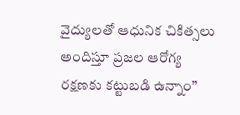వైద్యులతో ఆధునిక చికిత్సలు అందిస్తూ ప్రజల ఆరోగ్య రక్షణకు కట్టుబడి ఉన్నాం”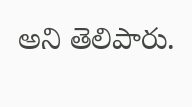అని తెలిపారు.